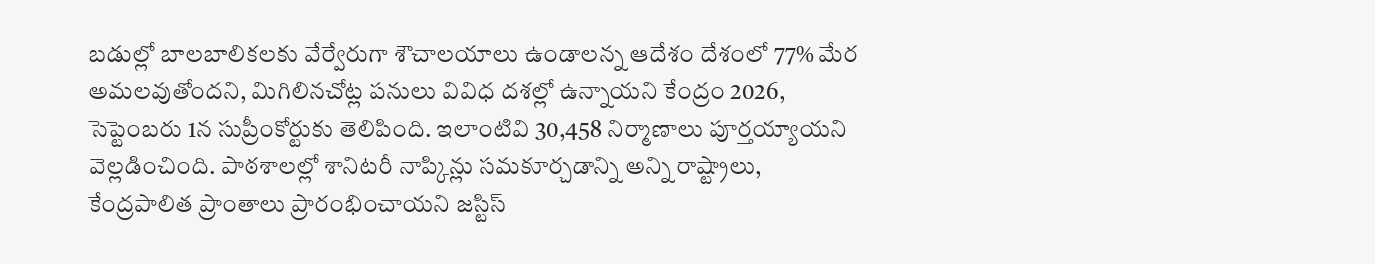బడుల్లో బాలబాలికలకు వేర్వేరుగా శౌచాలయాలు ఉండాలన్న ఆదేశం దేశంలో 77% మేర అమలవుతోందని, మిగిలినచోట్ల పనులు వివిధ దశల్లో ఉన్నాయని కేంద్రం 2026, సెప్టెంబరు 1న సుప్రీంకోర్టుకు తెలిపింది. ఇలాంటివి 30,458 నిర్మాణాలు పూర్తయ్యాయని వెల్లడించింది. పాఠశాలల్లో శానిటరీ నాప్కిన్లు సమకూర్చడాన్ని అన్ని రాష్ట్రాలు, కేంద్రపాలిత ప్రాంతాలు ప్రారంభించాయని జస్టిస్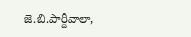జె.బి.పార్దీవాలా,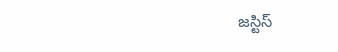జస్టిస్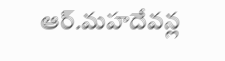ఆర్.మహదేవన్ల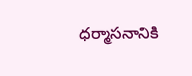ధర్మాసనానికి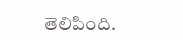తెలిపింది.